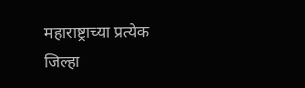महाराष्ट्राच्या प्रत्येक जिल्हा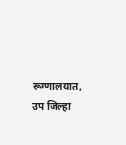रूग्णालयात, उप जिल्हा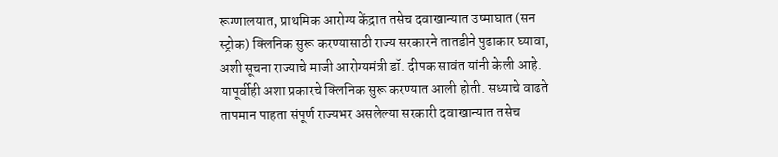रूग्णालयात, प्राथमिक आरोग्य केंद्रात तसेच दवाखान्यात उष्माघात (सन स्ट्रोक) क्लिनिक सुरू करण्यासाठी राज्य सरकारने तातडीने पुढाकार घ्यावा, अशी सूचना राज्याचे माजी आरोग्यमंत्री डॉ. दीपक सावंत यांनी केली आहे.
यापूर्वीही अशा प्रकारचे क्लिनिक सुरू करण्यात आली होती. सध्याचे वाढते तापमान पाहता संपूर्ण राज्यभर असलेल्या सरकारी दवाखान्यात तसेच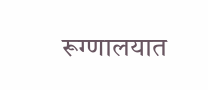रूग्णालयात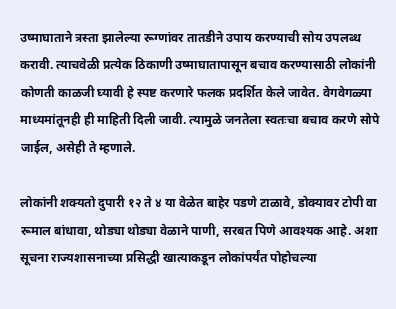उष्माघाताने त्रस्ता झालेल्या रूग्णांवर तातडीने उपाय करण्याची सोय उपलब्ध करावी. त्याचवेळी प्रत्येक ठिकाणी उष्माघातापासून बचाव करण्यासाठी लोकांनी कोणती काळजी घ्यावी हे स्पष्ट करणारे फलक प्रदर्शित केले जावेत. वेगवेगळ्या माध्यमांतूनही ही माहिती दिली जावी. त्यामुळे जनतेला स्वतःचा बचाव करणे सोपे जाईल, असेही ते म्हणाले.

लोकांनी शक्यतो दुपारी १२ ते ४ या वेळेत बाहेर पडणे टाळावे, डोक्यावर टोपी वा रूमाल बांधावा, थोड्या थोड्या वेळाने पाणी, सरबत पिणे आवश्यक आहे. अशा सूचना राज्यशासनाच्या प्रसिद्धी खात्याकडून लोकांपर्यंत पोहोचल्या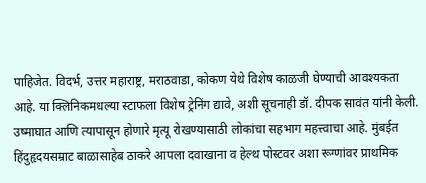पाहिजेत. विदर्भ, उत्तर महाराष्ट्र, मराठवाडा, कोकण येथे विशेष काळजी घेण्याची आवश्यकता आहे. या क्लिनिकमधल्या स्टाफला विशेष ट्रेनिंग द्यावे, अशी सूचनाही डॉ. दीपक सावंत यांनी केली.
उष्माघात आणि त्यापासून होणारे मृत्यू रोखण्यासाठी लोकांचा सहभाग महत्त्वाचा आहे. मुंबईत हिंदुहृदयसम्राट बाळासाहेब ठाकरे आपला दवाखाना व हेल्थ पोस्टवर अशा रूग्णांवर प्राथमिक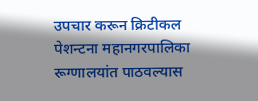उपचार करून क्रिटीकल पेशन्टना महानगरपालिका रूग्णालयांत पाठवल्यास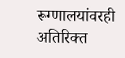रूग्णालयांवरही अतिरिक्त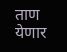ताण येणार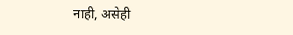नाही, असेही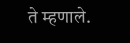ते म्हणाले.